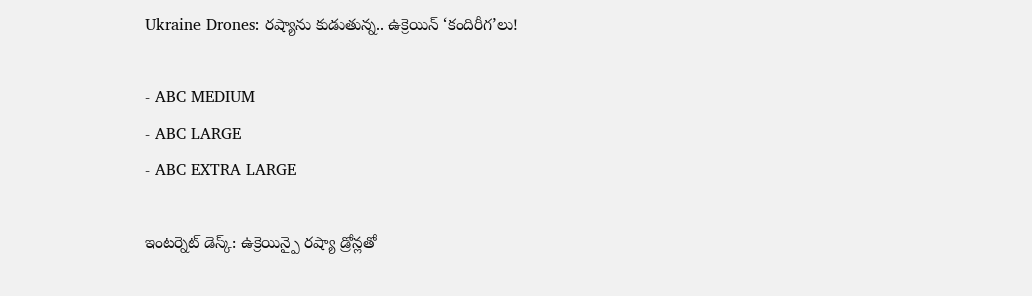Ukraine Drones: రష్యాను కుడుతున్న.. ఉక్రెయిన్ ‘కందిరీగ’లు!

- ABC MEDIUM
- ABC LARGE
- ABC EXTRA LARGE

ఇంటర్నెట్ డెస్క్: ఉక్రెయిన్పై రష్యా డ్రోన్లతో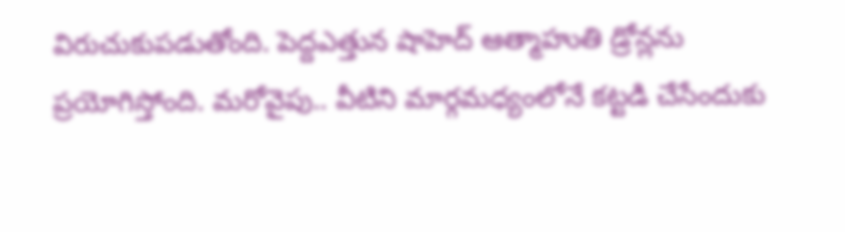విరుచుకుపడుతోంది. పెద్దఎత్తున షాహెద్ ఆత్మాహుతి డ్రోన్లను ప్రయోగిస్తోంది. మరోవైపు.. వీటిని మార్గమధ్యంలోనే కట్టడి చేసేందుకు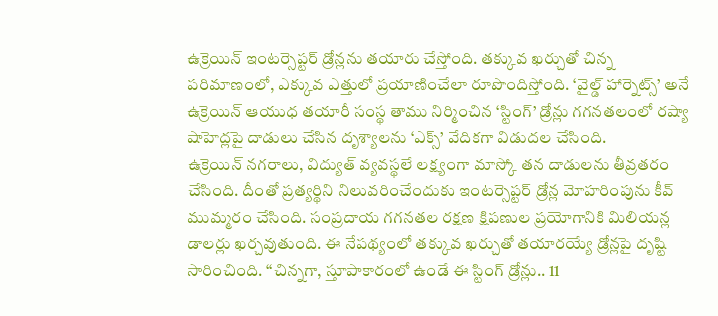ఉక్రెయిన్ ఇంటర్సెప్టర్ డ్రోన్లను తయారు చేస్తోంది. తక్కువ ఖర్చుతో చిన్న పరిమాణంలో, ఎక్కువ ఎత్తులో ప్రయాణించేలా రూపొందిస్తోంది. ‘వైల్డ్ హార్నెట్స్’ అనే ఉక్రెయిన్ ఆయుధ తయారీ సంస్థ తాము నిర్మించిన ‘స్టింగ్’ డ్రోన్లు గగనతలంలో రష్యా షాహెద్లపై దాడులు చేసిన దృశ్యాలను ‘ఎక్స్’ వేదికగా విడుదల చేసింది.
ఉక్రెయిన్ నగరాలు, విద్యుత్ వ్యవస్థలే లక్ష్యంగా మాస్కో తన దాడులను తీవ్రతరం చేసింది. దీంతో ప్రత్యర్థిని నిలువరించేందుకు ఇంటర్సెప్టర్ డ్రోన్ల మోహరింపును కీవ్ ముమ్మరం చేసింది. సంప్రదాయ గగనతల రక్షణ క్షిపణుల ప్రయోగానికి మిలియన్ల డాలర్లు ఖర్చవుతుంది. ఈ నేపథ్యంలో తక్కువ ఖర్చుతో తయారయ్యే డ్రోన్లపై దృష్టి సారించింది. ‘‘చిన్నగా, స్తూపాకారంలో ఉండే ఈ స్టింగ్ డ్రోన్లు.. 11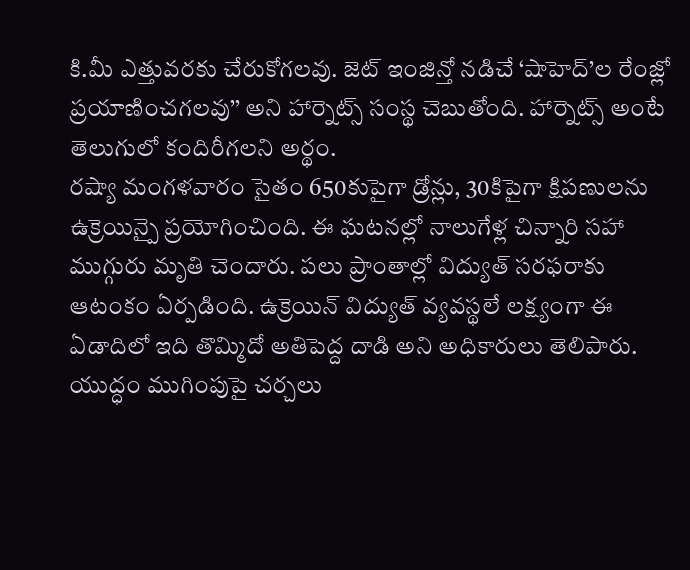కి.మీ ఎత్తువరకు చేరుకోగలవు. జెట్ ఇంజిన్తో నడిచే ‘షాహెద్’ల రేంజ్లో ప్రయాణించగలవు’’ అని హార్నెట్స్ సంస్థ చెబుతోంది. హార్నెట్స్ అంటే తెలుగులో కందిరీగలని అర్థం.
రష్యా మంగళవారం సైతం 650కుపైగా డ్రోన్లు, 30కిపైగా క్షిపణులను ఉక్రెయిన్పై ప్రయోగించింది. ఈ ఘటనల్లో నాలుగేళ్ల చిన్నారి సహా ముగ్గురు మృతి చెందారు. పలు ప్రాంతాల్లో విద్యుత్ సరఫరాకు ఆటంకం ఏర్పడింది. ఉక్రెయిన్ విద్యుత్ వ్యవస్థలే లక్ష్యంగా ఈ ఏడాదిలో ఇది తొమ్మిదో అతిపెద్ద దాడి అని అధికారులు తెలిపారు. యుద్ధం ముగింపుపై చర్చలు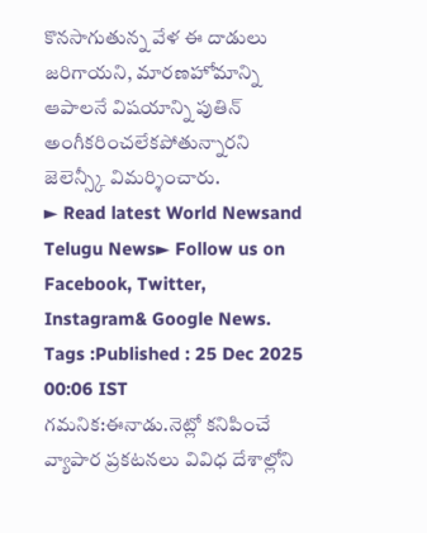కొనసాగుతున్న వేళ ఈ దాడులు జరిగాయని, మారణహోమాన్ని ఆపాలనే విషయాన్ని పుతిన్ అంగీకరించలేకపోతున్నారని జెలెన్స్కీ విమర్శించారు.
► Read latest World Newsand Telugu News► Follow us on Facebook, Twitter, Instagram& Google News. Tags :Published : 25 Dec 2025 00:06 IST
గమనిక:ఈనాడు.నెట్లో కనిపించే వ్యాపార ప్రకటనలు వివిధ దేశాల్లోని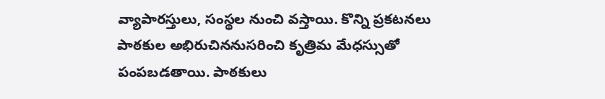వ్యాపారస్తులు, సంస్థల నుంచి వస్తాయి. కొన్ని ప్రకటనలు పాఠకుల అభిరుచిననుసరించి కృత్రిమ మేధస్సుతో పంపబడతాయి. పాఠకులు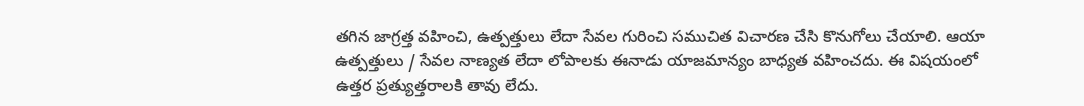తగిన జాగ్రత్త వహించి, ఉత్పత్తులు లేదా సేవల గురించి సముచిత విచారణ చేసి కొనుగోలు చేయాలి. ఆయా ఉత్పత్తులు / సేవల నాణ్యత లేదా లోపాలకు ఈనాడు యాజమాన్యం బాధ్యత వహించదు. ఈ విషయంలో ఉత్తర ప్రత్యుత్తరాలకి తావు లేదు.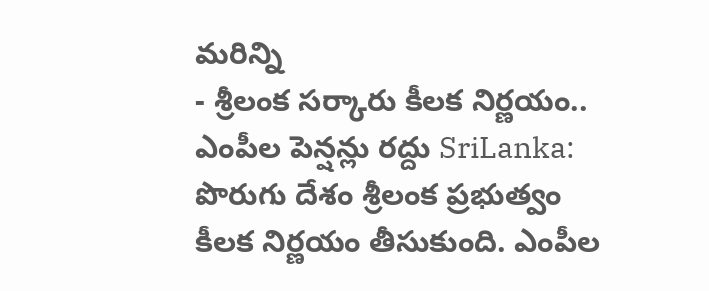మరిన్ని
- శ్రీలంక సర్కారు కీలక నిర్ణయం.. ఎంపీల పెన్షన్లు రద్దు SriLanka: పొరుగు దేశం శ్రీలంక ప్రభుత్వం కీలక నిర్ణయం తీసుకుంది. ఎంపీల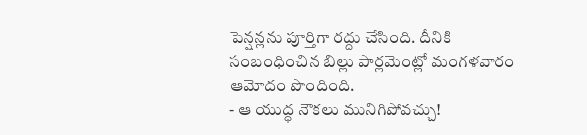పెన్షన్లను పూర్తిగా రద్దు చేసింది. దీనికి సంబంధించిన బిల్లు పార్లమెంట్లో మంగళవారం ఆమోదం పొందింది.
- ఆ యుద్ధ నౌకలు మునిగిపోవచ్చు!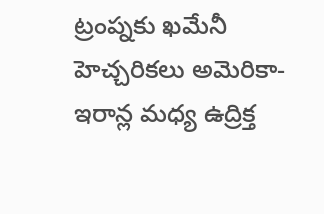ట్రంప్నకు ఖమేనీ హెచ్చరికలు అమెరికా-ఇరాన్ల మధ్య ఉద్రిక్త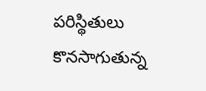పరిస్థితులు కొనసాగుతున్న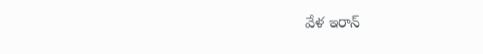వేళ ఇరాన్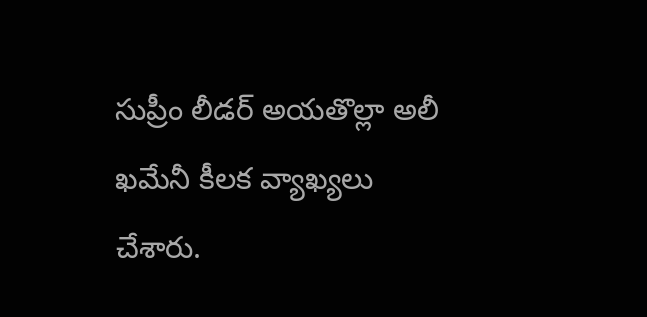సుప్రీం లీడర్ అయతొల్లా అలీ ఖమేనీ కీలక వ్యాఖ్యలు చేశారు.